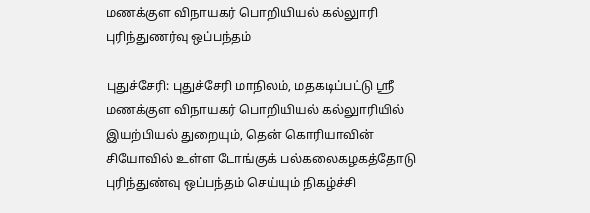மணக்குள விநாயகர் பொறியியல் கல்லுாரி புரிந்துணர்வு ஒப்பந்தம்

புதுச்சேரி: புதுச்சேரி மாநிலம், மதகடிப்பட்டு ஸ்ரீ மணக்குள விநாயகர் பொறியியல் கல்லுாரியில் இயற்பியல் துறையும், தென் கொரியாவின் சியோவில் உள்ள டோங்குக் பல்கலைகழகத்தோடு புரிந்துண்வு ஒப்பந்தம் செய்யும் நிகழ்ச்சி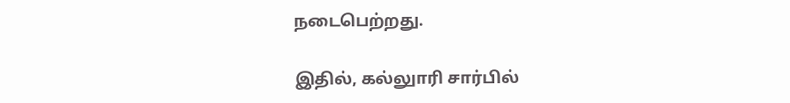நடைபெற்றது.

இதில், கல்லுாரி சார்பில்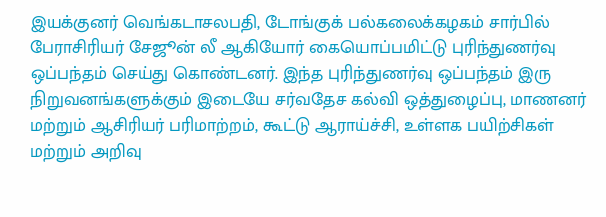இயக்குனர் வெங்கடாசலபதி, டோங்குக் பல்கலைக்கழகம் சார்பில் பேராசிரியர் சேஜூன் லீ ஆகியோர் கையொப்பமிட்டு புரிந்துணர்வு ஒப்பந்தம் செய்து கொண்டனர். இந்த புரிந்துணர்வு ஒப்பந்தம் இரு நிறுவனங்களுக்கும் இடையே சர்வதேச கல்வி ஒத்துழைப்பு, மாணனர் மற்றும் ஆசிரியர் பரிமாற்றம், கூட்டு ஆராய்ச்சி, உள்ளக பயிற்சிகள் மற்றும் அறிவு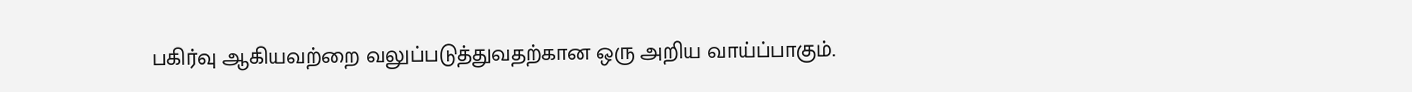பகிர்வு ஆகியவற்றை வலுப்படுத்துவதற்கான ஒரு அறிய வாய்ப்பாகும்.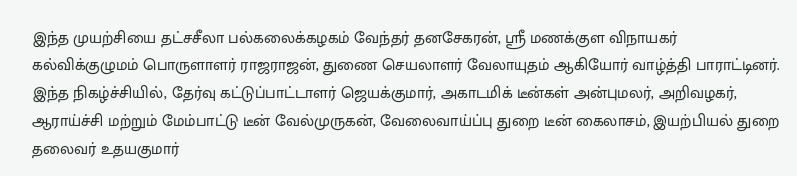இந்த முயற்சியை தட்சசீலா பல்கலைக்கழகம் வேந்தர் தனசேகரன், ஸ்ரீ மணக்குள விநாயகர் கல்விக்குழுமம் பொருளாளர் ராஜராஜன், துணை செயலாளர் வேலாயுதம் ஆகியோர் வாழ்த்தி பாராட்டினர். இந்த நிகழ்ச்சியில், தேர்வு கட்டுப்பாட்டாளர் ஜெயக்குமார், அகாடமிக் டீன்கள் அன்புமலர், அறிவழகர், ஆராய்ச்சி மற்றும் மேம்பாட்டு டீன் வேல்முருகன், வேலைவாய்ப்பு துறை டீன் கைலாசம், இயற்பியல் துறை தலைவர் உதயகுமார்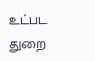உட்பட துறை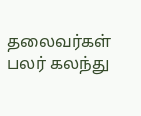தலைவர்கள் பலர் கலந்து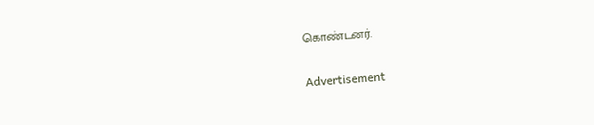கொண்டனர்.

Advertisement